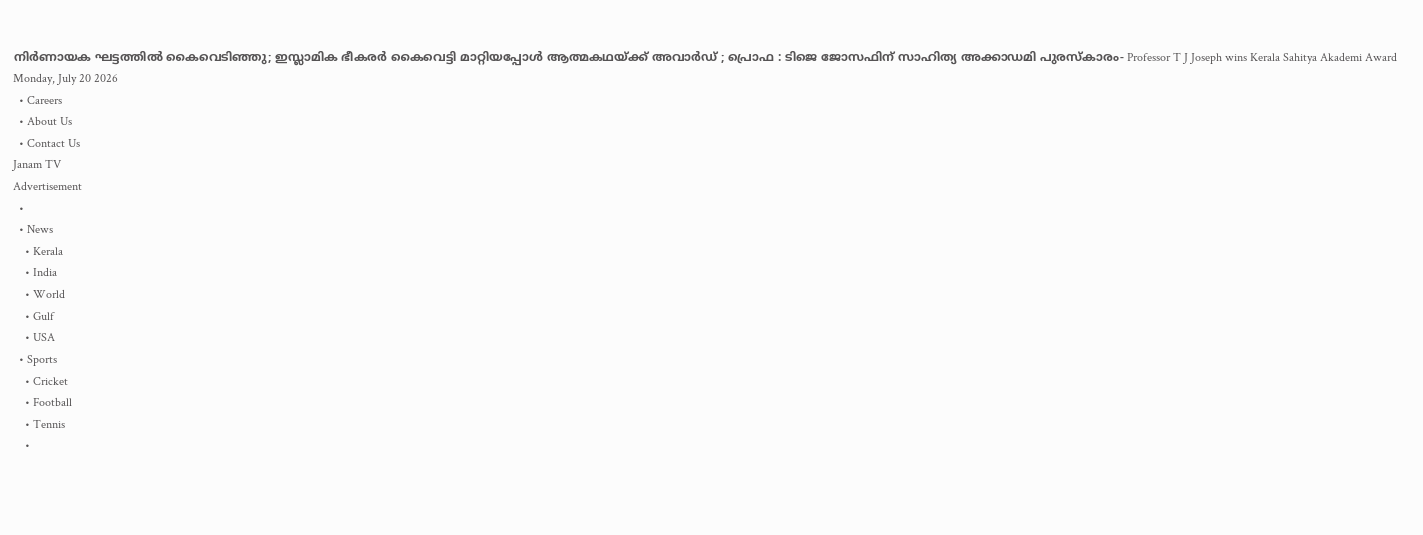നിർണായക ഘട്ടത്തിൽ കൈവെടിഞ്ഞു; ഇസ്ലാമിക ഭീകരർ കൈവെട്ടി മാറ്റിയപ്പോൾ ആത്മകഥയ്ക്ക് അവാർഡ് ; പ്രൊഫ : ടിജെ ജോസഫിന് സാഹിത്യ അക്കാഡമി പുരസ്കാരം- Professor T J Joseph wins Kerala Sahitya Akademi Award
Monday, July 20 2026
  • Careers
  • About Us
  • Contact Us
Janam TV
Advertisement
  •
  • News
    • Kerala
    • India
    • World
    • Gulf
    • USA
  • Sports
    • Cricket
    • Football
    • Tennis
    •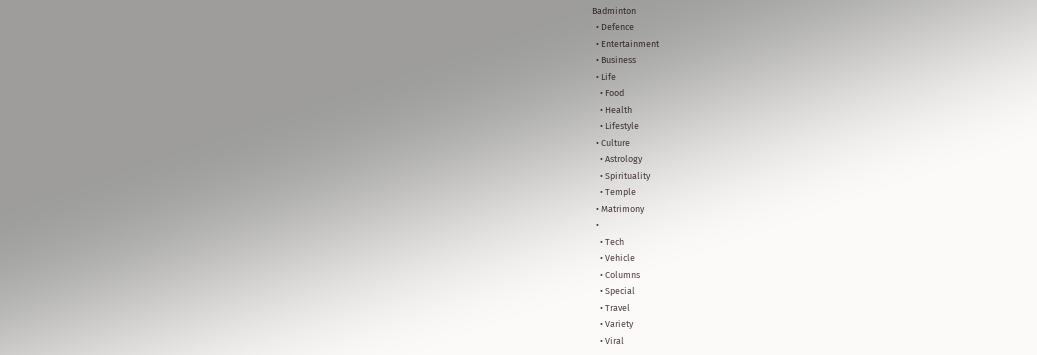Badminton
  • Defence
  • Entertainment
  • Business
  • Life
    • Food
    • Health
    • Lifestyle
  • Culture
    • Astrology
    • Spirituality
    • Temple
  • Matrimony
  •
    • Tech
    • Vehicle
    • Columns
    • Special
    • Travel
    • Variety
    • Viral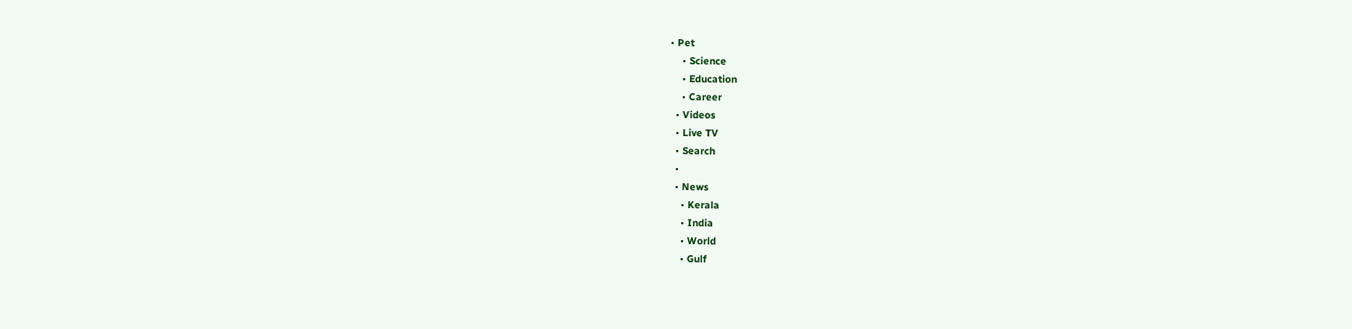• Pet
    • Science
    • Education
    • Career
  • Videos
  • Live TV
  • Search
  •
  • News
    • Kerala
    • India
    • World
    • Gulf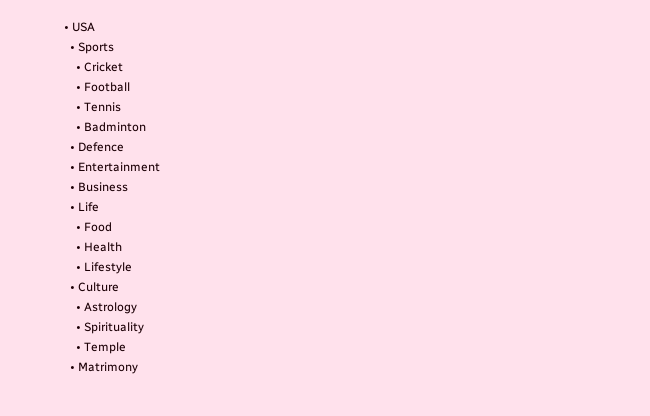• USA
  • Sports
    • Cricket
    • Football
    • Tennis
    • Badminton
  • Defence
  • Entertainment
  • Business
  • Life
    • Food
    • Health
    • Lifestyle
  • Culture
    • Astrology
    • Spirituality
    • Temple
  • Matrimony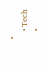•
    • Tech
    •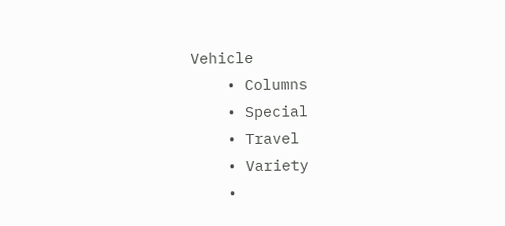Vehicle
    • Columns
    • Special
    • Travel
    • Variety
    •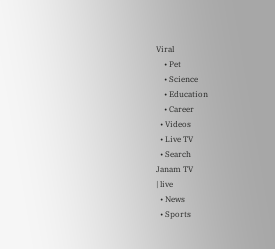Viral
    • Pet
    • Science
    • Education
    • Career
  • Videos
  • Live TV
  • Search
Janam TV
| live
  • News
  • Sports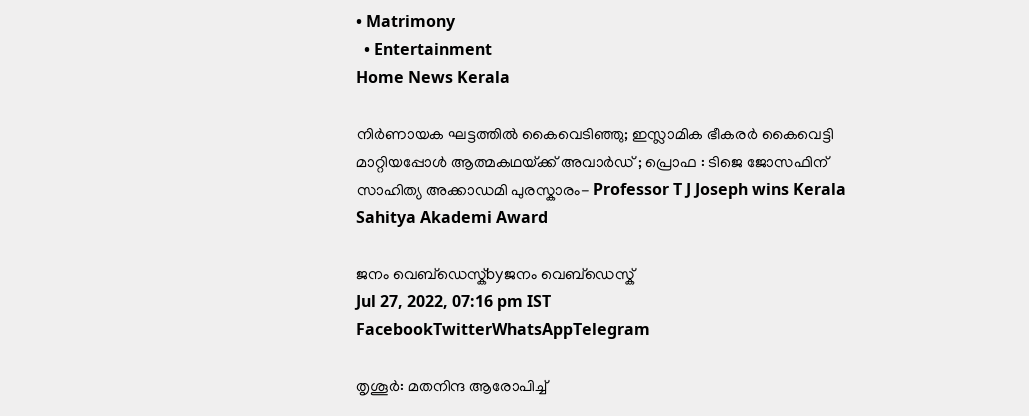• Matrimony
  • Entertainment
Home News Kerala

നിർണായക ഘട്ടത്തിൽ കൈവെടിഞ്ഞു; ഇസ്ലാമിക ഭീകരർ കൈവെട്ടി മാറ്റിയപ്പോൾ ആത്മകഥയ്‌ക്ക് അവാർഡ് ; പ്രൊഫ : ടിജെ ജോസഫിന് സാഹിത്യ അക്കാഡമി പുരസ്കാരം- Professor T J Joseph wins Kerala Sahitya Akademi Award

ജനം വെബ്‌ഡെസ്ക്byജനം വെബ്‌ഡെസ്ക്
Jul 27, 2022, 07:16 pm IST
FacebookTwitterWhatsAppTelegram

തൃശൂർ: മതനിന്ദ ആരോപിച്ച്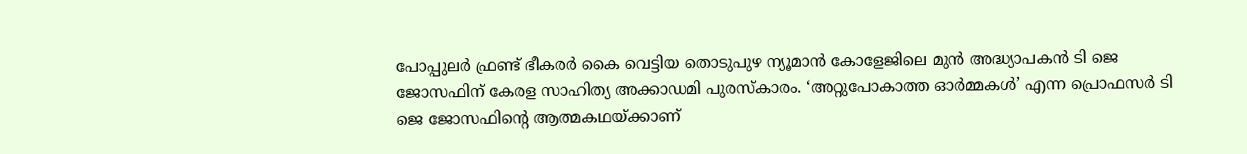പോപ്പുലർ ഫ്രണ്ട് ഭീകരർ കൈ വെട്ടിയ തൊടുപുഴ ന്യൂമാൻ കോളേജിലെ മുൻ അദ്ധ്യാപകൻ ടി ജെ ജോസഫിന് കേരള സാഹിത്യ അക്കാഡമി പുരസ്കാരം. ‘അറ്റുപോകാത്ത ഓർമ്മകൾ’ എന്ന പ്രൊഫസർ ടി ജെ ജോസഫിന്റെ ആത്മകഥയ്‌ക്കാണ്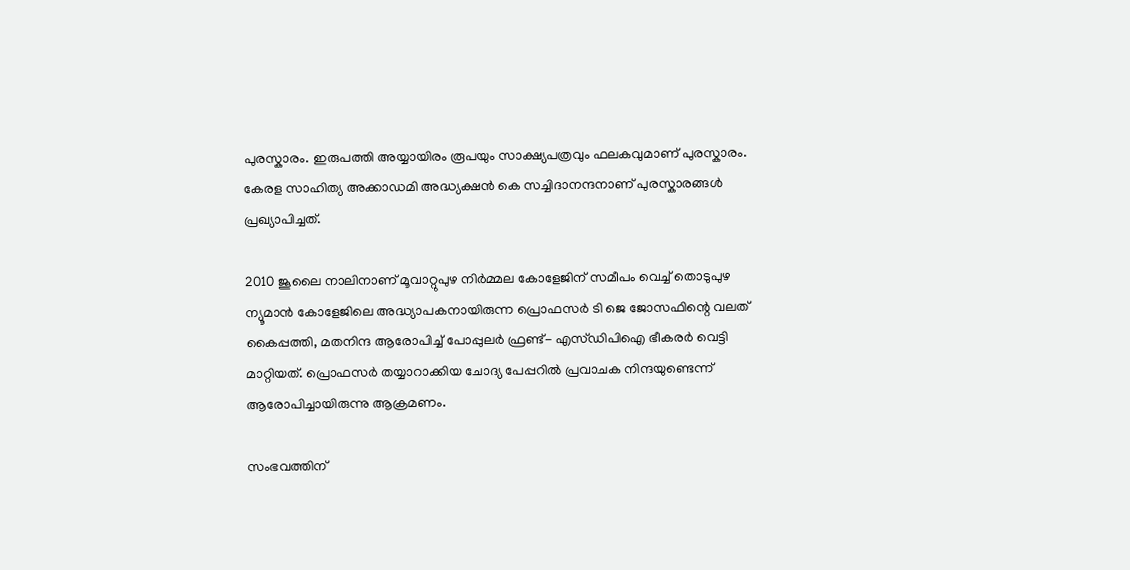പുരസ്കാരം. ഇരുപത്തി അയ്യായിരം രൂപയും സാക്ഷ്യപത്രവും ഫലകവുമാണ് പുരസ്കാരം. കേരള സാഹിത്യ അക്കാഡമി അദ്ധ്യക്ഷൻ കെ സച്ചിദാനന്ദനാണ് പുരസ്കാരങ്ങൾ പ്രഖ്യാപിച്ചത്.

2010 ജൂലൈ നാലിനാണ് മൂവാറ്റുപുഴ നിർമ്മല കോളേജിന് സമീപം വെച്ച് തൊടുപുഴ ന്യൂമാൻ കോളേജിലെ അദ്ധ്യാപകനായിരുന്ന പ്രൊഫസർ ടി ജെ ജോസഫിന്റെ വലത് കൈപ്പത്തി, മതനിന്ദ ആരോപിച്ച് പോപ്പുലർ ഫ്രണ്ട്- എസ്ഡിപിഐ ഭീകരർ വെട്ടി മാറ്റിയത്. പ്രൊഫസർ തയ്യാറാക്കിയ ചോദ്യ പേപ്പറിൽ പ്രവാചക നിന്ദയുണ്ടെന്ന്‌ ആരോപിച്ചായിരുന്നു ആക്രമണം.

സംഭവത്തിന്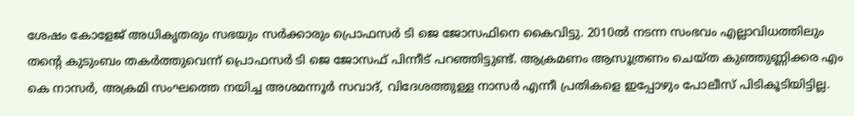ശേഷം കോളേജ് അധികൃതരും സഭയും സർക്കാരും പ്രൊഫസർ ടി ജെ ജോസഫിനെ കൈവിട്ടു. 2010ൽ നടന്ന സംഭവം എല്ലാവിധത്തിലും തന്റെ കുടുംബം തകർത്തുവെന്ന് പ്രൊഫസർ ടി ജെ ജോസഫ് പിന്നീട് പറഞ്ഞിട്ടുണ്ട്. ആക്രമണം ആസൂത്രണം ചെയ്ത കുഞ്ഞുണ്ണിക്കര എം കെ നാസർ, അക്രമി സംഘത്തെ നയിച്ച അശമന്നൂർ സവാദ്, വിദേശത്തുള്ള നാസർ എന്നീ പ്രതികളെ ഇപ്പോഴും പോലീസ് പിടികൂടിയിട്ടില്ല.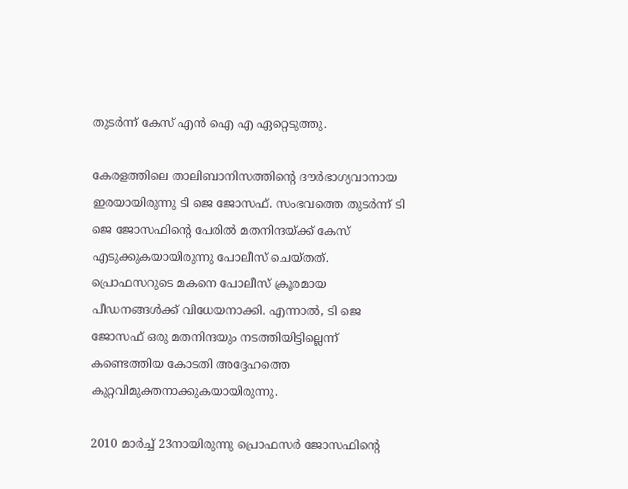തുടർന്ന് കേസ് എൻ ഐ എ ഏറ്റെടുത്തു.

കേരളത്തിലെ താലിബാനിസത്തിന്റെ ദൗർഭാഗ്യവാനായ ഇരയായിരുന്നു ടി ജെ ജോസഫ്. സംഭവത്തെ തുടർന്ന് ടി ജെ ജോസഫിന്റെ പേരിൽ മതനിന്ദയ്‌ക്ക് കേസ് എടുക്കുകയായിരുന്നു പോലീസ് ചെയ്തത്. പ്രൊഫസറുടെ മകനെ പോലീസ് ക്രൂരമായ പീഡനങ്ങൾക്ക് വിധേയനാക്കി. എന്നാൽ, ടി ജെ ജോസഫ് ഒരു മതനിന്ദയും നടത്തിയിട്ടില്ലെന്ന് കണ്ടെത്തിയ കോടതി അദ്ദേഹത്തെ കുറ്റവിമുക്തനാക്കുകയായിരുന്നു.

2010 മാർച്ച് 23നായിരുന്നു പ്രൊഫസർ ജോസഫിന്റെ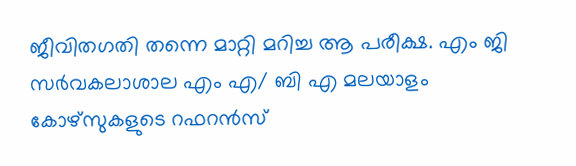ജീവിതഗതി തന്നെ മാറ്റി മറിച്ച ആ പരീക്ഷ. എം ജി സർവകലാശാല എം എ/ ബി എ മലയാളം കോഴ്സുകളുടെ റഫറൻസ്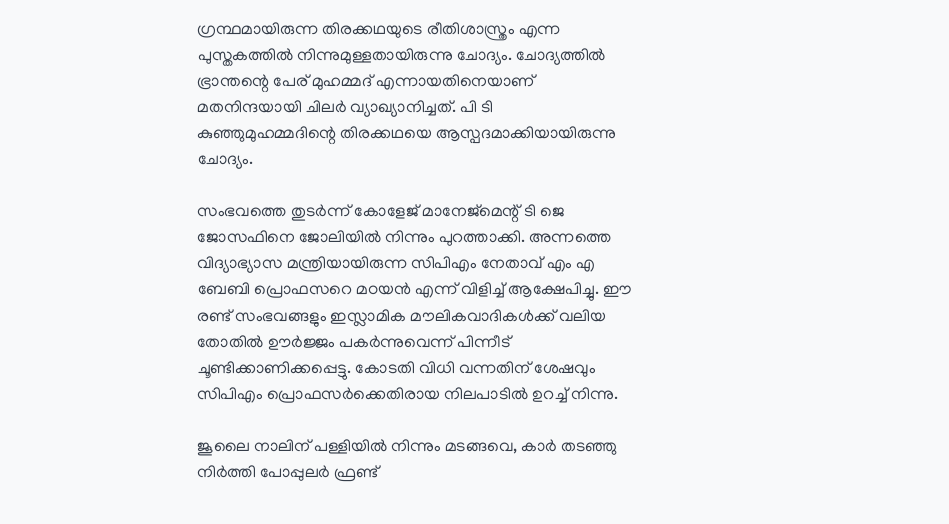ഗ്രന്ഥമായിരുന്ന തിരക്കഥയുടെ രീതിശാസ്ത്രം എന്ന പുസ്തകത്തിൽ നിന്നുമുള്ളതായിരുന്നു ചോദ്യം. ചോദ്യത്തിൽ ഭ്രാന്തന്റെ പേര് മുഹമ്മദ് എന്നായതിനെയാണ് മതനിന്ദയായി ചിലർ വ്യാഖ്യാനിച്ചത്. പി ടി കുഞ്ഞുമുഹമ്മദിന്റെ തിരക്കഥയെ ആസ്പദമാക്കിയായിരുന്നു ചോദ്യം.

സംഭവത്തെ തുടർന്ന് കോളേജ് മാനേജ്മെന്റ് ടി ജെ ജോസഫിനെ ജോലിയിൽ നിന്നും പുറത്താക്കി. അന്നത്തെ വിദ്യാഭ്യാസ മന്ത്രിയായിരുന്ന സിപിഎം നേതാവ് എം എ ബേബി പ്രൊഫസറെ മഠയൻ എന്ന് വിളിച്ച് ആക്ഷേപിച്ചു. ഈ രണ്ട് സംഭവങ്ങളും ഇസ്ലാമിക മൗലികവാദികൾക്ക് വലിയ തോതിൽ ഊർജ്ജം പകർന്നുവെന്ന് പിന്നീട് ചൂണ്ടിക്കാണിക്കപ്പെട്ടു. കോടതി വിധി വന്നതിന് ശേഷവും സിപിഎം പ്രൊഫസർക്കെതിരായ നിലപാടിൽ ഉറച്ച് നിന്നു.

ജൂലൈ നാലിന് പള്ളിയിൽ നിന്നും മടങ്ങവെ, കാർ തടഞ്ഞു നിർത്തി പോപ്പുലർ ഫ്രണ്ട്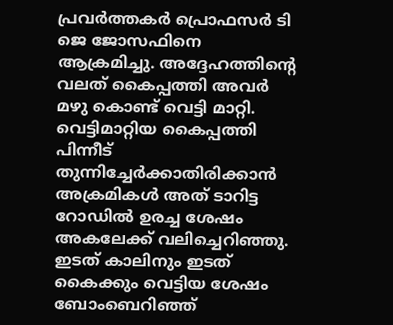പ്രവർത്തകർ പ്രൊഫസർ ടി ജെ ജോസഫിനെ ആക്രമിച്ചു. അദ്ദേഹത്തിന്റെ വലത് കൈപ്പത്തി അവർ മഴു കൊണ്ട് വെട്ടി മാറ്റി. വെട്ടിമാറ്റിയ കൈപ്പത്തി പിന്നീട് തുന്നിച്ചേർക്കാതിരിക്കാൻ അക്രമികൾ അത് ടാറിട്ട റോഡിൽ ഉരച്ച ശേഷം അകലേക്ക് വലിച്ചെറിഞ്ഞു. ഇടത് കാലിനും ഇടത് കൈക്കും വെട്ടിയ ശേഷം ബോംബെറിഞ്ഞ്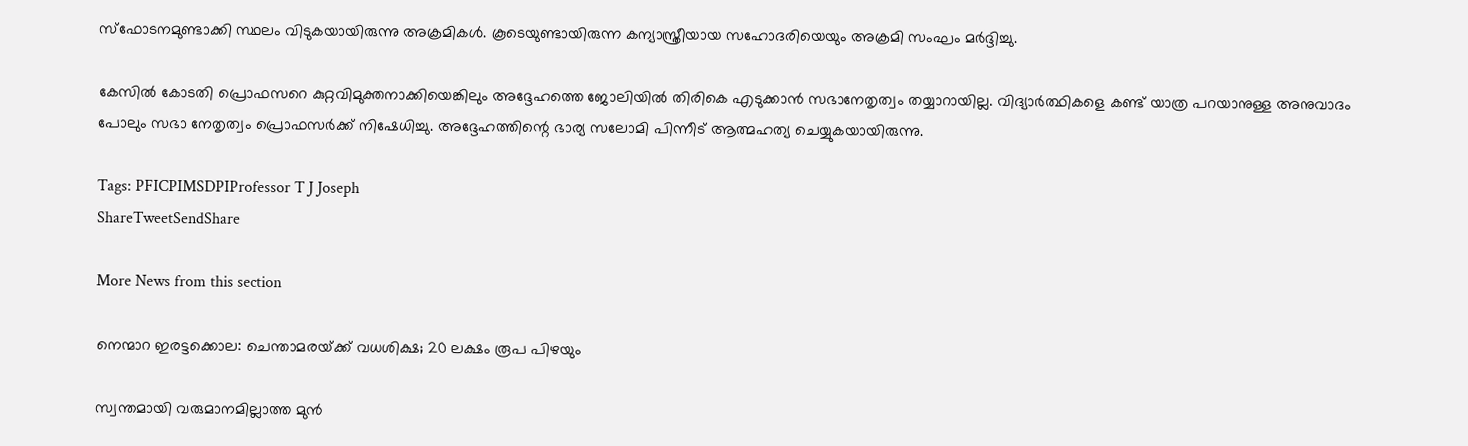സ്ഫോടനമുണ്ടാക്കി സ്ഥലം വിടുകയായിരുന്നു അക്രമികൾ. കൂടെയുണ്ടായിരുന്ന കന്യാസ്ത്രീയായ സഹോദരിയെയും അക്രമി സംഘം മർദ്ദിച്ചു.

കേസിൽ കോടതി പ്രൊഫസറെ കുറ്റവിമുക്തനാക്കിയെങ്കിലും അദ്ദേഹത്തെ ജോലിയിൽ തിരികെ എടുക്കാൻ സഭാനേതൃത്വം തയ്യാറായില്ല. വിദ്യാർത്ഥികളെ കണ്ട് യാത്ര പറയാനുള്ള അനുവാദം പോലും സഭാ നേതൃത്വം പ്രൊഫസർക്ക് നിഷേധിച്ചു. അദ്ദേഹത്തിന്റെ ഭാര്യ സലോമി പിന്നീട് ആത്മഹത്യ ചെയ്യുകയായിരുന്നു.

Tags: PFICPIMSDPIProfessor T J Joseph
ShareTweetSendShare

More News from this section

നെന്മാറ ഇരട്ടക്കൊല: ചെന്താമരയ്‌ക്ക് വധശിക്ഷ; 20 ലക്ഷം രൂപ പിഴയും

സ്വന്തമായി വരുമാനമില്ലാത്ത മുൻ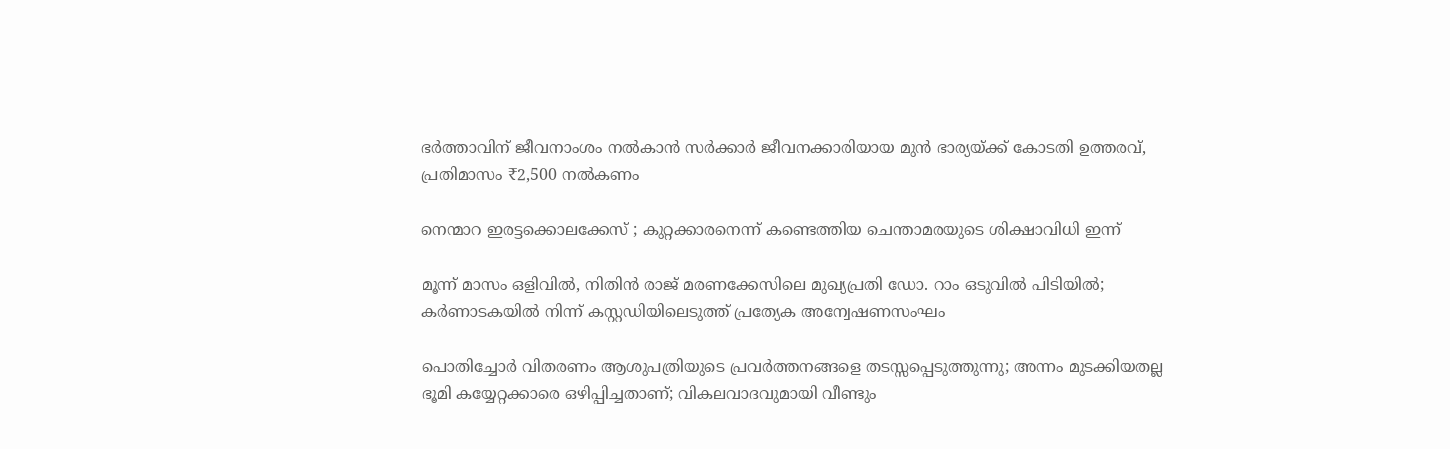ഭർത്താവിന് ജീവനാംശം നൽകാൻ സർക്കാർ ജീവനക്കാരിയായ മുൻ ഭാര്യയ്‌ക്ക് കോടതി ഉത്തരവ്, പ്രതിമാസം ₹2,500 നൽകണം

നെന്മാറ ഇരട്ടക്കൊലക്കേസ് ; കുറ്റക്കാരനെന്ന് കണ്ടെത്തിയ ചെന്താമരയുടെ ശിക്ഷാവിധി ഇന്ന്

മൂന്ന് മാസം ഒളിവിൽ, നിതിൻ രാജ് മരണക്കേസിലെ മുഖ്യപ്രതി ഡോ. റാം ഒടുവിൽ പിടിയിൽ; കർണാടകയിൽ നിന്ന് കസ്റ്റഡിയിലെടുത്ത് പ്രത്യേക അന്വേഷണസംഘം

പൊതിച്ചോർ വിതരണം ആശുപത്രിയുടെ പ്രവർത്തനങ്ങളെ തടസ്സപ്പെടുത്തുന്നു; അന്നം മുടക്കിയതല്ല ഭൂമി കയ്യേറ്റക്കാരെ ഒഴിപ്പിച്ചതാണ്; വികലവാദവുമായി വീണ്ടും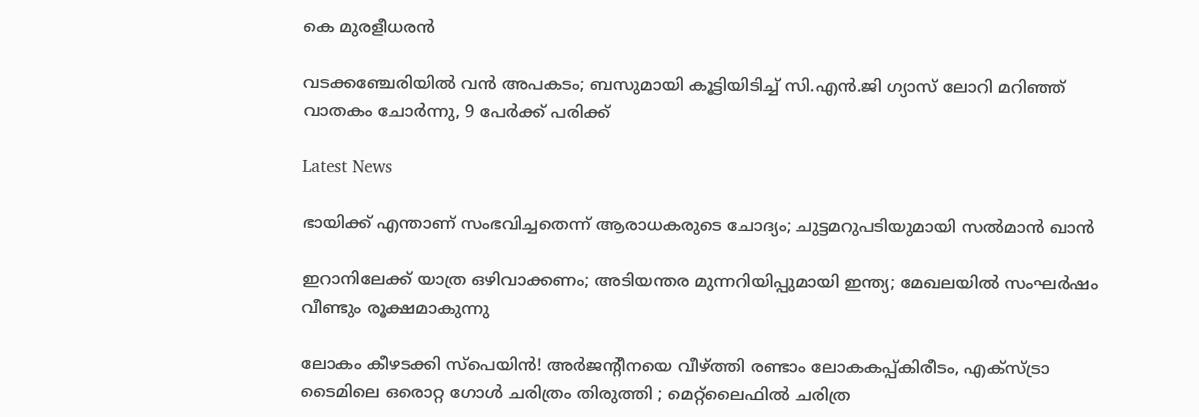കെ മുരളീധരൻ

വടക്കഞ്ചേരിയിൽ വൻ അപകടം; ബസുമായി കൂട്ടിയിടിച്ച് സി.എൻ.ജി ഗ്യാസ് ലോറി മറിഞ്ഞ് വാതകം ചോർന്നു, 9 പേർക്ക് പരിക്ക്

Latest News

ഭായിക്ക് എന്താണ് സംഭവിച്ചതെന്ന് ആരാധകരുടെ ചോദ്യം; ചുട്ടമറുപടിയുമായി സൽമാൻ ഖാൻ

ഇറാനിലേക്ക് യാത്ര ഒഴിവാക്കണം; അടിയന്തര മുന്നറിയിപ്പുമായി ഇന്ത്യ; മേഖലയിൽ സംഘർഷം വീണ്ടും രൂക്ഷമാകുന്നു

ലോകം കീഴടക്കി സ്പെയിൻ! അർജന്റീനയെ വീഴ്‌ത്തി രണ്ടാം ലോകകപ്പ്കിരീടം, എക്‌സ്ട്രാ ടൈമിലെ ഒരൊറ്റ ഗോൾ ചരിത്രം തിരുത്തി ; മെറ്റ്‌ലൈഫിൽ ചരിത്ര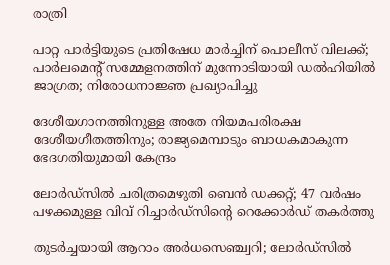രാത്രി

പാറ്റ പാര്‍ട്ടിയുടെ പ്രതിഷേധ മാര്‍ച്ചിന് പൊലീസ് വിലക്ക്; പാര്‍ലമെന്റ് സമ്മേളനത്തിന് മുന്നോടിയായി ഡല്‍ഹിയില്‍ ജാഗ്രത; നിരോധനാജ്ഞ പ്രഖ്യാപിച്ചു

ദേശീയഗാനത്തിനുള്ള അതേ നിയമപരിരക്ഷ ദേശീയഗീതത്തിനും; രാജ്യമെമ്പാടും ബാധകമാകുന്ന ഭേദഗതിയുമായി കേന്ദ്രം

ലോര്‍ഡ്‌സില്‍ ചരിത്രമെഴുതി ബെന്‍ ഡക്കറ്റ്; 47 വര്‍ഷം പഴക്കമുള്ള വിവ് റിച്ചാര്‍ഡ്‌സിന്റെ റെക്കോര്‍ഡ് തകര്‍ത്തു

തുടര്‍ച്ചയായി ആറാം അര്‍ധസെഞ്ച്വറി; ലോര്‍ഡ്‌സില്‍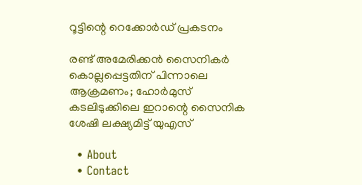റൂട്ടിന്റെ റെക്കോര്‍ഡ് പ്രകടനം

രണ്ട് അമേരിക്കന്‍ സൈനികര്‍ കൊല്ലപ്പെട്ടതിന് പിന്നാലെ ആക്രമണം; ഹോര്‍മുസ് കടലിടുക്കിലെ ഇറാന്റെ സൈനിക ശേഷി ലക്ഷ്യമിട്ട് യുഎസ്

  • About
  • Contact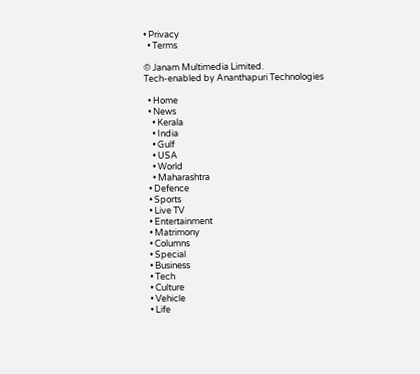• Privacy
  • Terms

© Janam Multimedia Limited.
Tech-enabled by Ananthapuri Technologies

  • Home
  • News
    • Kerala
    • India
    • Gulf
    • USA
    • World
    • Maharashtra
  • Defence
  • Sports
  • Live TV
  • Entertainment
  • Matrimony
  • Columns
  • Special
  • Business
  • Tech
  • Culture
  • Vehicle
  • Life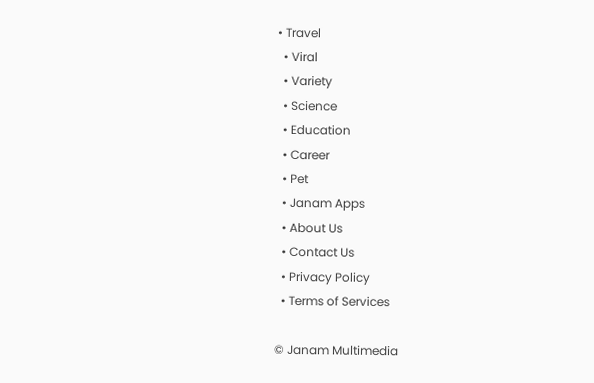• Travel
  • Viral
  • Variety
  • Science
  • Education
  • Career
  • Pet
  • Janam Apps
  • About Us
  • Contact Us
  • Privacy Policy
  • Terms of Services

© Janam Multimedia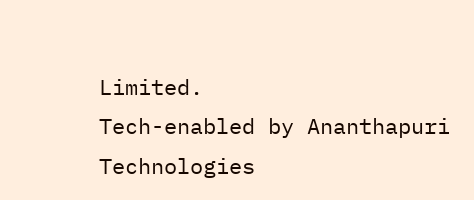Limited.
Tech-enabled by Ananthapuri Technologies